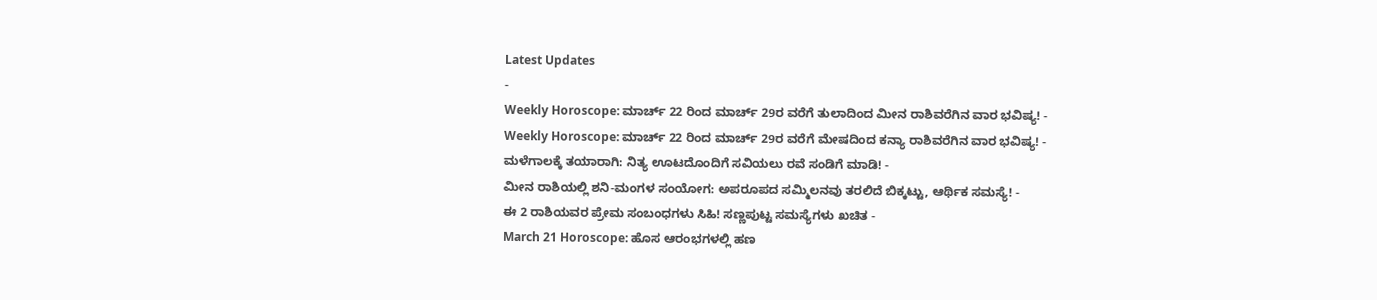Latest Updates
-
Weekly Horoscope: ಮಾರ್ಚ್ 22 ರಿಂದ ಮಾರ್ಚ್ 29ರ ವರೆಗೆ ತುಲಾದಿಂದ ಮೀನ ರಾಶಿವರೆಗಿನ ವಾರ ಭವಿಷ್ಯ! -
Weekly Horoscope: ಮಾರ್ಚ್ 22 ರಿಂದ ಮಾರ್ಚ್ 29ರ ವರೆಗೆ ಮೇಷದಿಂದ ಕನ್ಯಾ ರಾಶಿವರೆಗಿನ ವಾರ ಭವಿಷ್ಯ! -
ಮಳೆಗಾಲಕ್ಕೆ ತಯಾರಾಗಿ: ನಿತ್ಯ ಊಟದೊಂದಿಗೆ ಸವಿಯಲು ರವೆ ಸಂಡಿಗೆ ಮಾಡಿ! -
ಮೀನ ರಾಶಿಯಲ್ಲಿ ಶನಿ-ಮಂಗಳ ಸಂಯೋಗ: ಅಪರೂಪದ ಸಮ್ಮಿಲನವು ತರಲಿದೆ ಬಿಕ್ಕಟ್ಟು, ಆರ್ಥಿಕ ಸಮಸ್ಯೆ! -
ಈ 2 ರಾಶಿಯವರ ಪ್ರೇಮ ಸಂಬಂಧಗಳು ಸಿಹಿ! ಸಣ್ಣಪುಟ್ಟ ಸಮಸ್ಯೆಗಳು ಖಚಿತ -
March 21 Horoscope: ಹೊಸ ಆರಂಭಗಳಲ್ಲಿ ಹಣ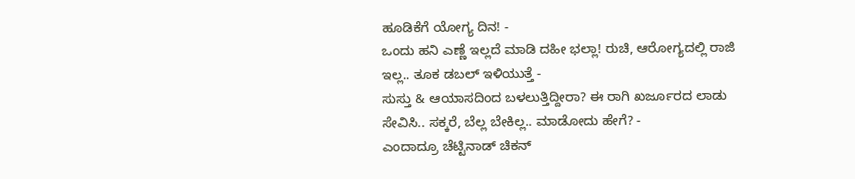ಹೂಡಿಕೆಗೆ ಯೋಗ್ಯ ದಿನ! -
ಒಂದು ಹನಿ ಎಣ್ಣೆ ಇಲ್ಲದೆ ಮಾಡಿ ದಹೀ ಭಲ್ಲಾ! ರುಚಿ, ಆರೋಗ್ಯದಲ್ಲಿ ರಾಜಿ ಇಲ್ಲ.. ತೂಕ ಡಬಲ್ ಇಳಿಯುತ್ತೆ -
ಸುಸ್ತು & ಆಯಾಸದಿಂದ ಬಳಲುತ್ತಿದ್ದೀರಾ? ಈ ರಾಗಿ ಖರ್ಜೂರದ ಲಾಡು ಸೇವಿಸಿ.. ಸಕ್ಕರೆ, ಬೆಲ್ಲ ಬೇಕಿಲ್ಲ.. ಮಾಡೋದು ಹೇಗೆ? -
ಎಂದಾದ್ರೂ ಚೆಟ್ಟಿನಾಡ್ ಚಿಕನ್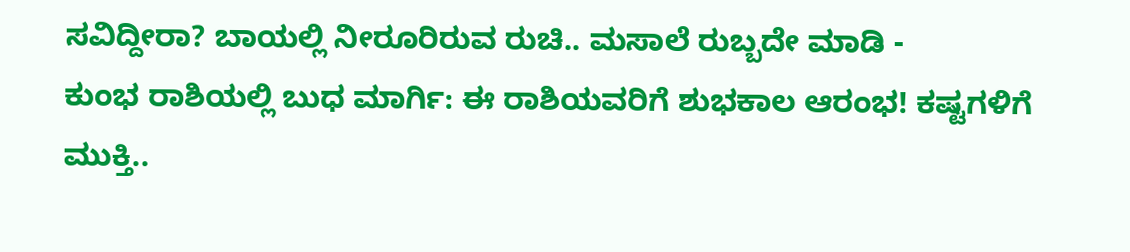ಸವಿದ್ದೀರಾ? ಬಾಯಲ್ಲಿ ನೀರೂರಿರುವ ರುಚಿ.. ಮಸಾಲೆ ರುಬ್ಬದೇ ಮಾಡಿ -
ಕುಂಭ ರಾಶಿಯಲ್ಲಿ ಬುಧ ಮಾರ್ಗಿ: ಈ ರಾಶಿಯವರಿಗೆ ಶುಭಕಾಲ ಆರಂಭ! ಕಷ್ಟಗಳಿಗೆ ಮುಕ್ತಿ..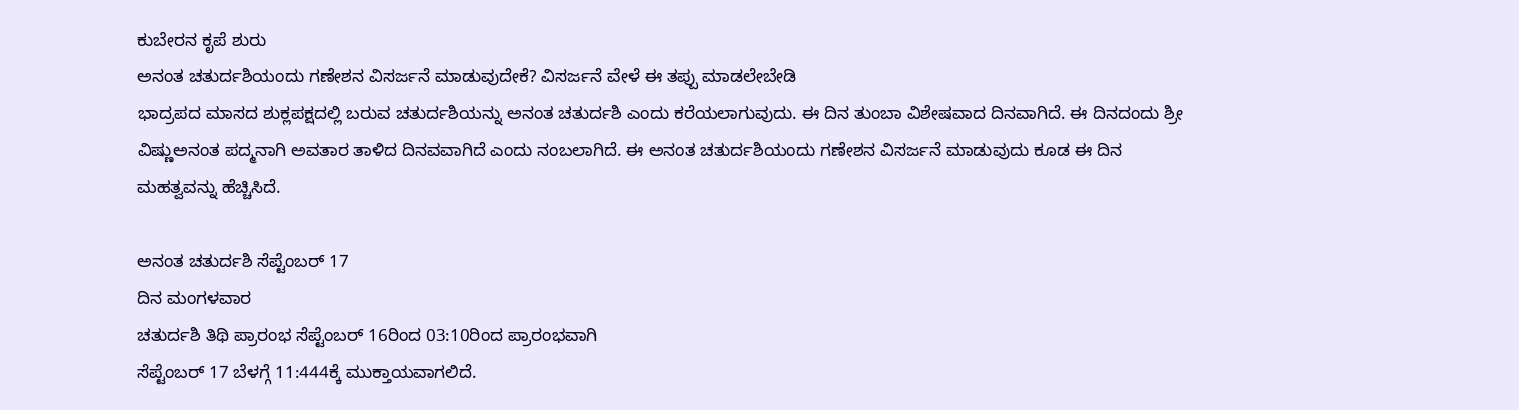ಕುಬೇರನ ಕೃಪೆ ಶುರು
ಅನಂತ ಚತುರ್ದಶಿಯಂದು ಗಣೇಶನ ವಿಸರ್ಜನೆ ಮಾಡುವುದೇಕೆ? ವಿಸರ್ಜನೆ ವೇಳೆ ಈ ತಪ್ಪು ಮಾಡಲೇಬೇಡಿ
ಭಾದ್ರಪದ ಮಾಸದ ಶುಕ್ಲಪಕ್ಷದಲ್ಲಿ ಬರುವ ಚತುರ್ದಶಿಯನ್ನು ಅನಂತ ಚತುರ್ದಶಿ ಎಂದು ಕರೆಯಲಾಗುವುದು. ಈ ದಿನ ತುಂಬಾ ವಿಶೇಷವಾದ ದಿನವಾಗಿದೆ. ಈ ದಿನದಂದು ಶ್ರೀ ವಿಷ್ಣುಅನಂತ ಪದ್ಮನಾಗಿ ಅವತಾರ ತಾಳಿದ ದಿನವವಾಗಿದೆ ಎಂದು ನಂಬಲಾಗಿದೆ. ಈ ಅನಂತ ಚತುರ್ದಶಿಯಂದು ಗಣೇಶನ ವಿಸರ್ಜನೆ ಮಾಡುವುದು ಕೂಡ ಈ ದಿನ ಮಹತ್ವವನ್ನು ಹೆಚ್ಚಿಸಿದೆ.

ಅನಂತ ಚತುರ್ದಶಿ ಸೆಪ್ಟೆಂಬರ್ 17
ದಿನ ಮಂಗಳವಾರ
ಚತುರ್ದಶಿ ತಿಥಿ ಪ್ರಾರಂಭ ಸೆಪ್ಟೆಂಬರ್ 16ರಿಂದ 03:10ರಿಂದ ಪ್ರಾರಂಭವಾಗಿ
ಸೆಪ್ಟೆಂಬರ್ 17 ಬೆಳಗ್ಗೆ 11:444ಕ್ಕೆ ಮುಕ್ತಾಯವಾಗಲಿದೆ.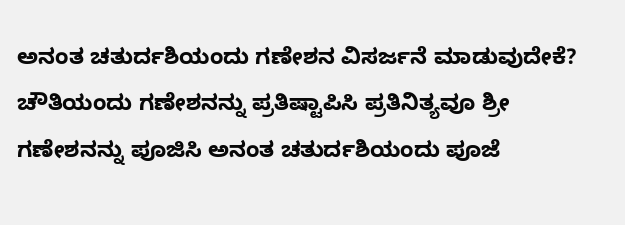ಅನಂತ ಚತುರ್ದಶಿಯಂದು ಗಣೇಶನ ವಿಸರ್ಜನೆ ಮಾಡುವುದೇಕೆ?
ಚೌತಿಯಂದು ಗಣೇಶನನ್ನು ಪ್ರತಿಷ್ಟಾಪಿಸಿ ಪ್ರತಿನಿತ್ಯವೂ ಶ್ರೀ ಗಣೇಶನನ್ನು ಪೂಜಿಸಿ ಅನಂತ ಚತುರ್ದಶಿಯಂದು ಪೂಜೆ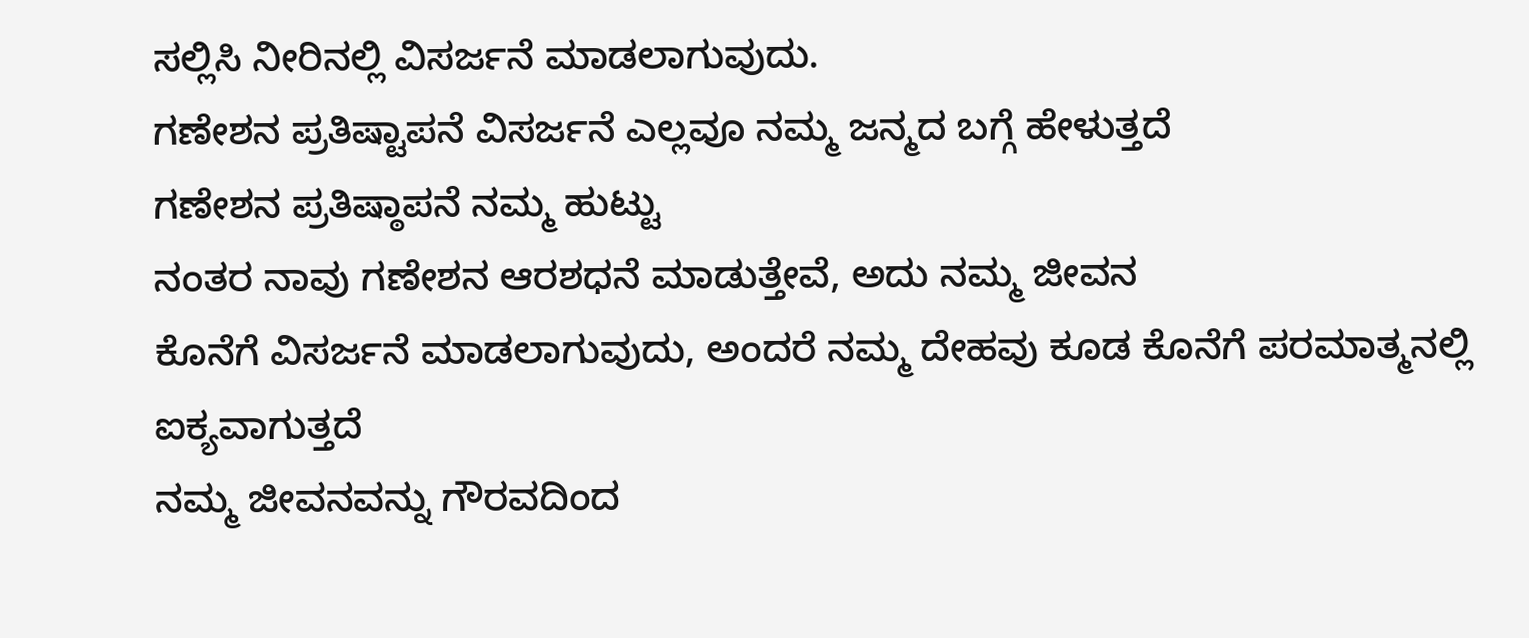ಸಲ್ಲಿಸಿ ನೀರಿನಲ್ಲಿ ವಿಸರ್ಜನೆ ಮಾಡಲಾಗುವುದು.
ಗಣೇಶನ ಪ್ರತಿಷ್ಟಾಪನೆ ವಿಸರ್ಜನೆ ಎಲ್ಲವೂ ನಮ್ಮ ಜನ್ಮದ ಬಗ್ಗೆ ಹೇಳುತ್ತದೆ
ಗಣೇಶನ ಪ್ರತಿಷ್ಠಾಪನೆ ನಮ್ಮ ಹುಟ್ಟು
ನಂತರ ನಾವು ಗಣೇಶನ ಆರಶಧನೆ ಮಾಡುತ್ತೇವೆ, ಅದು ನಮ್ಮ ಜೀವನ
ಕೊನೆಗೆ ವಿಸರ್ಜನೆ ಮಾಡಲಾಗುವುದು, ಅಂದರೆ ನಮ್ಮ ದೇಹವು ಕೂಡ ಕೊನೆಗೆ ಪರಮಾತ್ಮನಲ್ಲಿ ಐಕ್ಯವಾಗುತ್ತದೆ
ನಮ್ಮ ಜೀವನವನ್ನು ಗೌರವದಿಂದ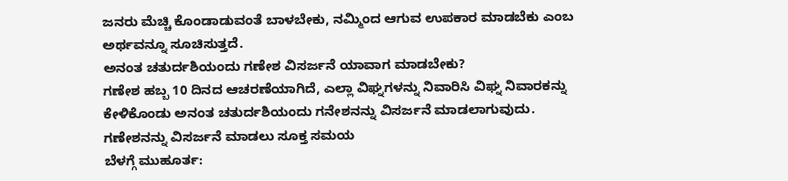ಜನರು ಮೆಚ್ಚಿ ಕೊಂಡಾಡುವಂತೆ ಬಾಳಬೇಕು, ನಮ್ಮಿಂದ ಆಗುವ ಉಪಕಾರ ಮಾಡಬೆಕು ಎಂಬ ಅರ್ಥವನ್ನೂ ಸೂಚಿಸುತ್ತದೆ.
ಅನಂತ ಚತುರ್ದಶಿಯಂದು ಗಣೇಶ ವಿಸರ್ಜನೆ ಯಾವಾಗ ಮಾಡಬೇಕು?
ಗಣೇಶ ಹಬ್ಬ 10 ದಿನದ ಆಚರಣೆಯಾಗಿದೆ, ಎಲ್ಲಾ ವಿಘ್ನಗಳನ್ನು ನಿವಾರಿಸಿ ವಿಘ್ನ ನಿವಾರಕನ್ನು ಕೇಳಿಕೊಂಡು ಅನಂತ ಚತುರ್ದಶಿಯಂದು ಗನೇಶನನ್ನು ವಿಸರ್ಜನೆ ಮಾಡಲಾಗುವುದು.
ಗಣೇಶನನ್ನು ವಿಸರ್ಜನೆ ಮಾಡಲು ಸೂಕ್ತ ಸಮಯ
ಬೆಳಗ್ಗೆ ಮುಹೂರ್ತ: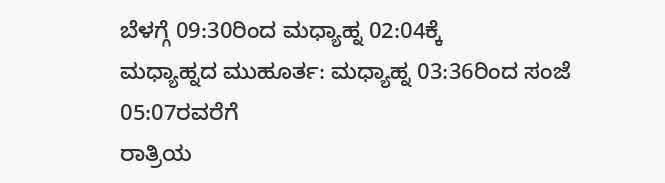ಬೆಳಗ್ಗೆ 09:30ರಿಂದ ಮಧ್ಯಾಹ್ನ 02:04ಕ್ಕೆ
ಮಧ್ಯಾಹ್ನದ ಮುಹೂರ್ತ: ಮಧ್ಯಾಹ್ನ 03:36ರಿಂದ ಸಂಜೆ 05:07ರವರೆಗೆ
ರಾತ್ರಿಯ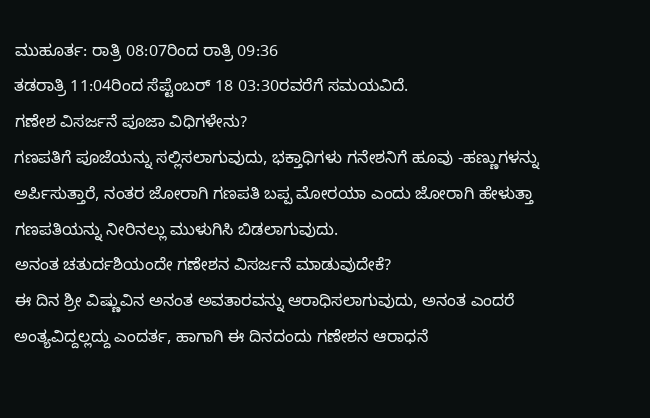ಮುಹೂರ್ತ: ರಾತ್ರಿ 08:07ರಿಂದ ರಾತ್ರಿ 09:36
ತಡರಾತ್ರಿ 11:04ರಿಂದ ಸೆಪ್ಟೆಂಬರ್ 18 03:30ರವರೆಗೆ ಸಮಯವಿದೆ.
ಗಣೇಶ ವಿಸರ್ಜನೆ ಪೂಜಾ ವಿಧಿಗಳೇನು?
ಗಣಪತಿಗೆ ಪೂಜೆಯನ್ನು ಸಲ್ಲಿಸಲಾಗುವುದು, ಭಕ್ತಾಧಿಗಳು ಗನೇಶನಿಗೆ ಹೂವು -ಹಣ್ಣುಗಳನ್ನು ಅರ್ಪಿಸುತ್ತಾರೆ, ನಂತರ ಜೋರಾಗಿ ಗಣಪತಿ ಬಪ್ಪ ಮೋರಯಾ ಎಂದು ಜೋರಾಗಿ ಹೇಳುತ್ತಾ ಗಣಪತಿಯನ್ನು ನೀರಿನಲ್ಲು ಮುಳುಗಿಸಿ ಬಿಡಲಾಗುವುದು.
ಅನಂತ ಚತುರ್ದಶಿಯಂದೇ ಗಣೇಶನ ವಿಸರ್ಜನೆ ಮಾಡುವುದೇಕೆ?
ಈ ದಿನ ಶ್ರೀ ವಿಷ್ಣುವಿನ ಅನಂತ ಅವತಾರವನ್ನು ಆರಾಧಿಸಲಾಗುವುದು, ಅನಂತ ಎಂದರೆ ಅಂತ್ಯವಿದ್ದಲ್ಲದ್ದು ಎಂದರ್ತ, ಹಾಗಾಗಿ ಈ ದಿನದಂದು ಗಣೇಶನ ಆರಾಧನೆ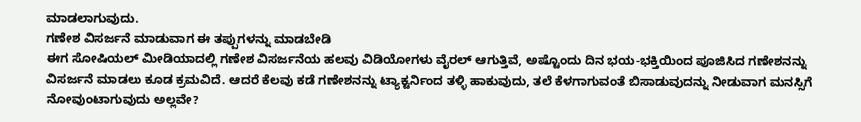ಮಾಡಲಾಗುವುದು.
ಗಣೇಶ ವಿಸರ್ಜನೆ ಮಾಡುವಾಗ ಈ ತಪ್ಪುಗಳನ್ನು ಮಾಡಬೇಡಿ
ಈಗ ಸೋಷಿಯಲ್ ಮೀಡಿಯಾದಲ್ಲಿ ಗಣೇಶ ವಿಸರ್ಜನೆಯ ಹಲವು ವಿಡಿಯೋಗಳು ವೈರಲ್ ಆಗುತ್ತಿವೆ, ಅಷ್ಟೊಂದು ದಿನ ಭಯ-ಭಕ್ತಿಯಿಂದ ಪೂಜಿಸಿದ ಗಣೇಶನನ್ನು ವಿಸರ್ಜನೆ ಮಾಡಲು ಕೂಡ ಕ್ರಮವಿದೆ. ಆದರೆ ಕೆಲವು ಕಡೆ ಗಣೇಶನನ್ನು ಟ್ಯಾಕ್ಟರ್ನಿಂದ ತಳ್ಳಿ ಹಾಕುವುದು, ತಲೆ ಕೆಳಗಾಗುವಂತೆ ಬಿಸಾಡುವುದನ್ನು ನೀಡುವಾಗ ಮನಸ್ಸಿಗೆ ನೋವುಂಟಾಗುವುದು ಅಲ್ಲವೇ?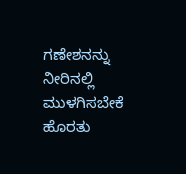ಗಣೇಶನನ್ನು ನೀರಿನಲ್ಲಿ ಮುಳಗಿಸಬೇಕೆ ಹೊರತು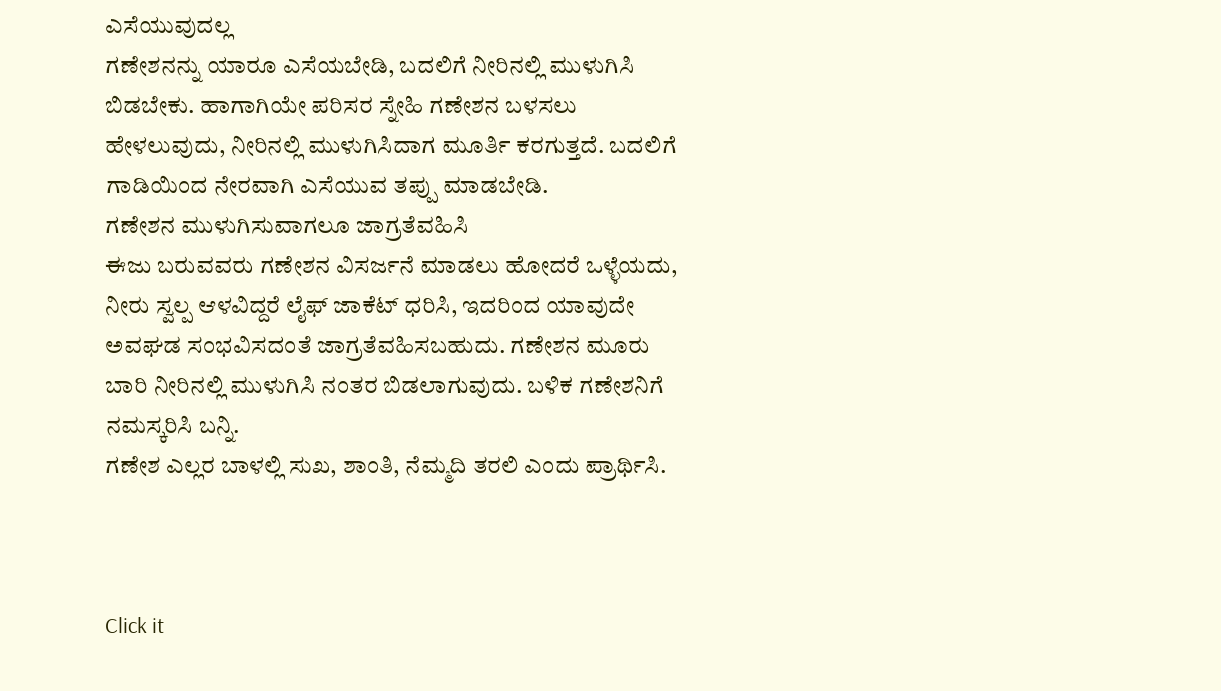ಎಸೆಯುವುದಲ್ಲ
ಗಣೇಶನನ್ನು ಯಾರೂ ಎಸೆಯಬೇಡಿ, ಬದಲಿಗೆ ನೀರಿನಲ್ಲಿ ಮುಳುಗಿಸಿ ಬಿಡಬೇಕು. ಹಾಗಾಗಿಯೇ ಪರಿಸರ ಸ್ನೇಹಿ ಗಣೇಶನ ಬಳಸಲು ಹೇಳಲುವುದು, ನೀರಿನಲ್ಲಿ ಮುಳುಗಿಸಿದಾಗ ಮೂರ್ತಿ ಕರಗುತ್ತದೆ. ಬದಲಿಗೆ ಗಾಡಿಯಿಂದ ನೇರವಾಗಿ ಎಸೆಯುವ ತಪ್ಪು ಮಾಡಬೇಡಿ.
ಗಣೇಶನ ಮುಳುಗಿಸುವಾಗಲೂ ಜಾಗ್ರತೆವಹಿಸಿ
ಈಜು ಬರುವವರು ಗಣೇಶನ ವಿಸರ್ಜನೆ ಮಾಡಲು ಹೋದರೆ ಒಳ್ಳೆಯದು, ನೀರು ಸ್ವಲ್ಪ ಆಳವಿದ್ದರೆ ಲೈಫ್ ಜಾಕೆಟ್ ಧರಿಸಿ, ಇದರಿಂದ ಯಾವುದೇ ಅವಘಡ ಸಂಭವಿಸದಂತೆ ಜಾಗ್ರತೆವಹಿಸಬಹುದು. ಗಣೇಶನ ಮೂರು ಬಾರಿ ನೀರಿನಲ್ಲಿ ಮುಳುಗಿಸಿ ನಂತರ ಬಿಡಲಾಗುವುದು. ಬಳಿಕ ಗಣೇಶನಿಗೆ ನಮಸ್ಕರಿಸಿ ಬನ್ನಿ.
ಗಣೇಶ ಎಲ್ಲರ ಬಾಳಲ್ಲಿ ಸುಖ, ಶಾಂತಿ, ನೆಮ್ಮದಿ ತರಲಿ ಎಂದು ಪ್ರಾರ್ಥಿಸಿ.



Click it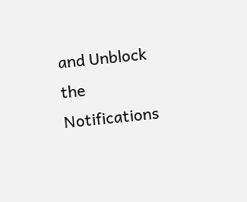and Unblock the Notifications